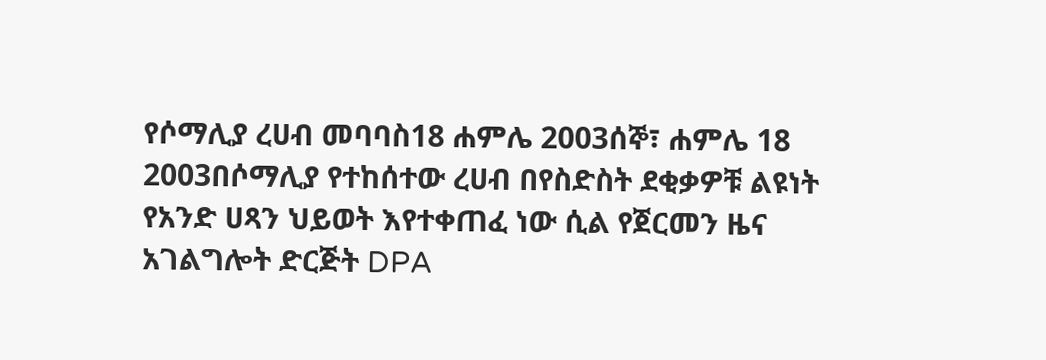የሶማሊያ ረሀብ መባባስ18 ሐምሌ 2003ሰኞ፣ ሐምሌ 18 2003በሶማሊያ የተከሰተው ረሀብ በየስድስት ደቂቃዎቹ ልዩነት የአንድ ሀጻን ህይወት እየተቀጠፈ ነው ሲል የጀርመን ዜና አገልግሎት ድርጅት DPA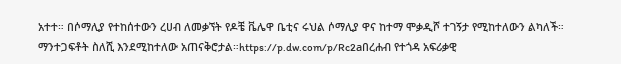አተተ። በሶማሊያ የተከሰተውን ረሀብ ለመቃኘት የዶቼ ቬሌዋ ቤቲና ሩህል ሶማሊያ ዋና ከተማ ሞቃዲሾ ተገኝታ የሚከተለውን ልካለች። ማንተጋፍቶት ስለሺ እንደሚከተለው አጠናቅሮታል።https://p.dw.com/p/Rc2aበረሐብ የተጎዳ አፍሪቃዊ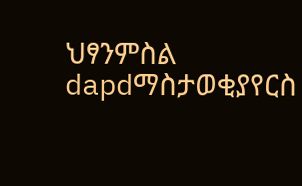ህፃንምስል dapdማስታወቂያየርስ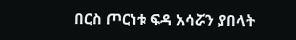በርስ ጦርነቱ ፍዳ አሳሯን ያበላት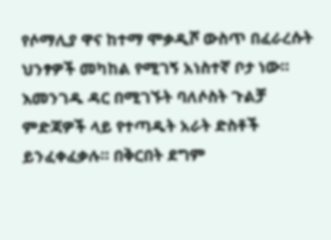የሶማሊያ ዋና ከተማ ሞቃዲሾ ውስጥ በፈራረሱት ህንፃዎች መካከል የሚገኝ አነስተኛ ቦታ ነው። እመንገዱ ዳር በሚገኙት ባለሶስት ጉልቻ ምድጃዎች ላይ የተጣዱት አራት ድስቶች ይንፈቀፈቃሉ። በቅርበት ደግም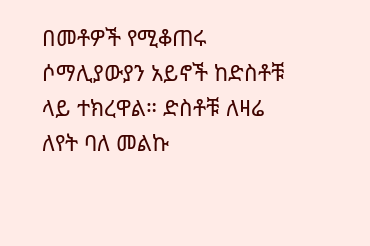በመቶዎች የሚቆጠሩ ሶማሊያውያን አይኖች ከድስቶቹ ላይ ተክረዋል። ድስቶቹ ለዛሬ ለየት ባለ መልኩ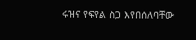ሩዝና የፍየል ስጋ እየበሰለባቸው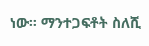ነው። ማንተጋፍቶት ስለሺ